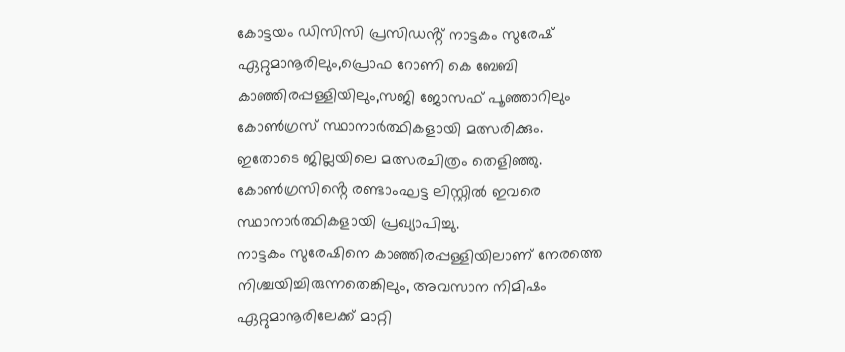കോട്ടയം ഡിസിസി പ്രസിഡൻ്റ് നാട്ടകം സുരേഷ് ഏറ്റുമാനൂരിലും,പ്രൊഫ റോണി കെ ബേബി കാഞ്ഞിരപ്പള്ളിയിലും,സജി ജോസഫ് പൂഞ്ഞാറിലും കോൺഗ്രസ് സ്ഥാനാർത്ഥികളായി മത്സരിക്കും.
ഇതോടെ ജില്ലയിലെ മത്സരചിത്രം തെളിഞ്ഞു.
കോൺഗ്രസിൻ്റെ രണ്ടാംഘട്ട ലിസ്റ്റിൽ ഇവരെ സ്ഥാനാർത്ഥികളായി പ്രഖ്യാപിച്ചു.
നാട്ടകം സുരേഷിനെ കാഞ്ഞിരപ്പള്ളിയിലാണ് നേരത്തെ നിശ്ചയിച്ചിരുന്നതെങ്കിലും, അവസാന നിമിഷം ഏറ്റുമാനൂരിലേക്ക് മാറ്റി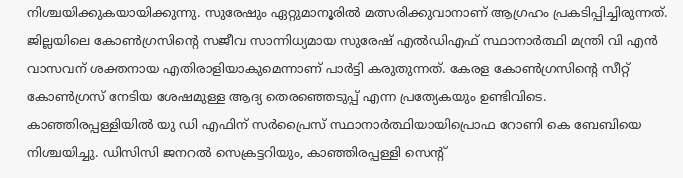നിശ്ചയിക്കുകയായിക്കുന്നു. സുരേഷും ഏറ്റുമാനൂരിൽ മത്സരിക്കുവാനാണ് ആഗ്രഹം പ്രകടിപ്പിച്ചിരുന്നത്. ജില്ലയിലെ കോൺഗ്രസിൻ്റെ സജീവ സാന്നിധ്യമായ സുരേഷ് എൽഡിഎഫ് സ്ഥാനാർത്ഥി മന്ത്രി വി എൻ വാസവന് ശക്തനായ എതിരാളിയാകുമെന്നാണ് പാർട്ടി കരുതുന്നത്. കേരള കോൺഗ്രസിൻ്റെ സീറ്റ് കോൺഗ്രസ് നേടിയ ശേഷമുള്ള ആദ്യ തെരഞ്ഞെടുപ്പ് എന്ന പ്രത്യേകയും ഉണ്ടിവിടെ.
കാഞ്ഞിരപ്പള്ളിയിൽ യു ഡി എഫിന് സർപ്രൈസ് സ്ഥാനാർത്ഥിയായിപ്രൊഫ റോണി കെ ബേബിയെ നിശ്ചയിച്ചു. ഡിസിസി ജനറൽ സെക്രട്ടറിയും, കാഞ്ഞിരപ്പള്ളി സെൻ്റ്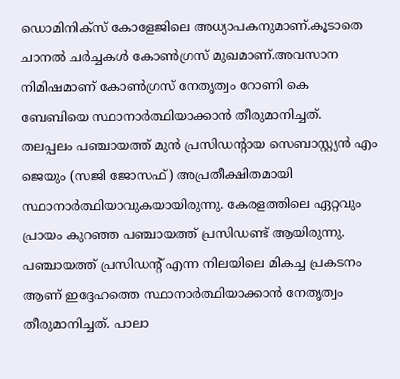ഡൊമിനിക്സ് കോളേജിലെ അധ്യാപകനുമാണ്.കൂടാതെ ചാനൽ ചർച്ചകൾ കോൺഗ്രസ് മുഖമാണ്.അവസാന നിമിഷമാണ് കോൺഗ്രസ് നേതൃത്വം റോണി കെ ബേബിയെ സ്ഥാനാർത്ഥിയാക്കാൻ തീരുമാനിച്ചത്.
തലപ്പലം പഞ്ചായത്ത് മുൻ പ്രസിഡൻ്റായ സെബാസ്റ്റ്യൻ എം ജെയും (സജി ജോസഫ്) അപ്രതീക്ഷിതമായി സ്ഥാനാർത്ഥിയാവുകയായിരുന്നു. കേരളത്തിലെ ഏറ്റവും പ്രായം കുറഞ്ഞ പഞ്ചായത്ത് പ്രസിഡണ്ട് ആയിരുന്നു. പഞ്ചായത്ത് പ്രസിഡൻ്റ് എന്ന നിലയിലെ മികച്ച പ്രകടനം ആണ് ഇദ്ദേഹത്തെ സ്ഥാനാർത്ഥിയാക്കാൻ നേതൃത്വം തീരുമാനിച്ചത്. പാലാ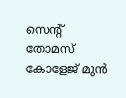സെൻ്റ് തോമസ് കോളേജ് മുൻ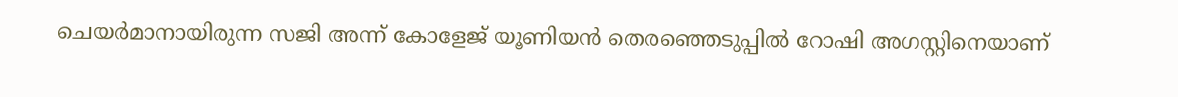ചെയർമാനായിരുന്ന സജി അന്ന് കോളേജ് യൂണിയൻ തെരഞ്ഞെടുപ്പിൽ റോഷി അഗസ്റ്റിനെയാണ്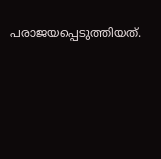പരാജയപ്പെടുത്തിയത്.